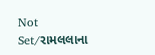Not Set/રામલલાના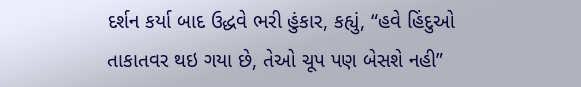દર્શન કર્યા બાદ ઉદ્ધવે ભરી હુંકાર, કહ્યું, “હવે હિંદુઓ તાકાતવર થઇ ગયા છે, તેઓ ચૂપ પણ બેસશે નહી”